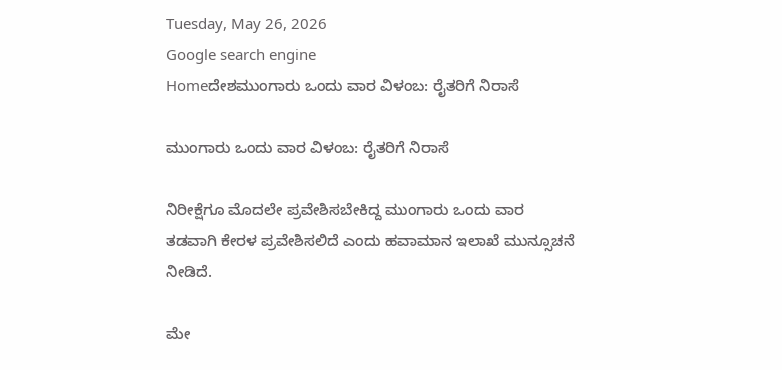Tuesday, May 26, 2026
Google search engine
Homeದೇಶಮುಂಗಾರು ಒಂದು ವಾರ ವಿಳಂಬ: ರೈತರಿಗೆ ನಿರಾಸೆ

ಮುಂಗಾರು ಒಂದು ವಾರ ವಿಳಂಬ: ರೈತರಿಗೆ ನಿರಾಸೆ

ನಿರೀಕ್ಷೆಗೂ ಮೊದಲೇ ಪ್ರವೇಶಿಸಬೇಕಿದ್ದ ಮುಂಗಾರು ಒಂದು ವಾರ ತಡವಾಗಿ ಕೇರಳ ಪ್ರವೇಶಿಸಲಿದೆ ಎಂದು ಹವಾಮಾನ ಇಲಾಖೆ ಮುನ್ಸೂಚನೆ ನೀಡಿದೆ.

ಮೇ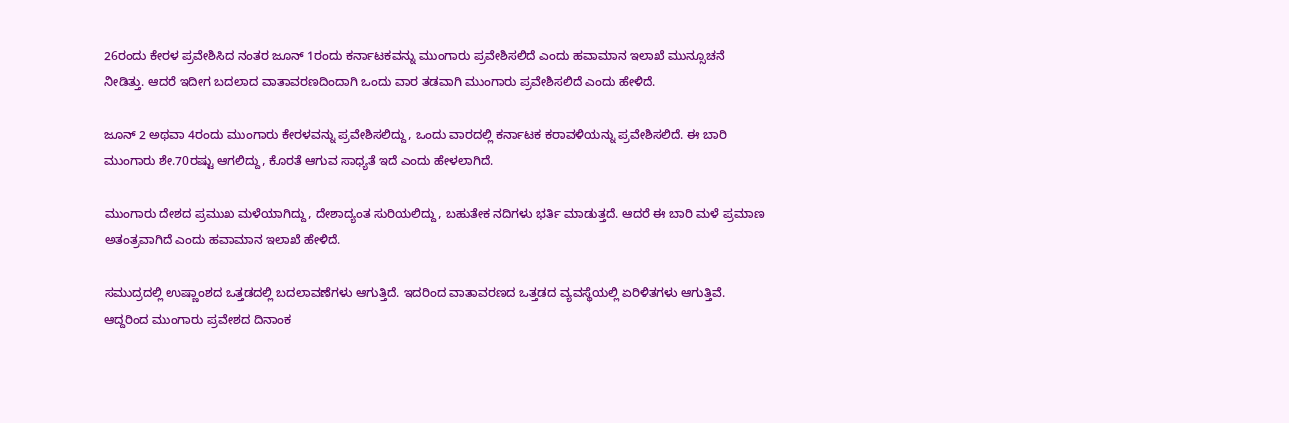26ರಂದು ಕೇರಳ ಪ್ರವೇಶಿಸಿದ ನಂತರ ಜೂನ್‌ 1ರಂದು ಕರ್ನಾಟಕವನ್ನು ಮುಂಗಾರು ಪ್ರವೇಶಿಸಲಿದೆ ಎಂದು ಹವಾಮಾನ ಇಲಾಖೆ ಮುನ್ಸೂಚನೆ ನೀಡಿತ್ತು. ಆದರೆ ಇದೀಗ ಬದಲಾದ ವಾತಾವರಣದಿಂದಾಗಿ ಒಂದು ವಾರ ತಡವಾಗಿ ಮುಂಗಾರು ಪ್ರವೇಶಿಸಲಿದೆ ಎಂದು ಹೇಳಿದೆ.

ಜೂನ್‌ 2 ಅಥವಾ 4ರಂದು ಮುಂಗಾರು ಕೇರಳವನ್ನು ಪ್ರವೇಶಿಸಲಿದ್ದು, ಒಂದು ವಾರದಲ್ಲಿ ಕರ್ನಾಟಕ ಕರಾವಳಿಯನ್ನು ಪ್ರವೇಶಿಸಲಿದೆ. ಈ ಬಾರಿ ಮುಂಗಾರು ಶೇ.70ರಷ್ಟು ಆಗಲಿದ್ದು, ಕೊರತೆ ಆಗುವ ಸಾಧ್ಯತೆ ಇದೆ ಎಂದು ಹೇಳಲಾಗಿದೆ.

ಮುಂಗಾರು ದೇಶದ ಪ್ರಮುಖ ಮಳೆಯಾಗಿದ್ದು, ದೇಶಾದ್ಯಂತ ಸುರಿಯಲಿದ್ದು, ಬಹುತೇಕ ನದಿಗಳು ಭರ್ತಿ ಮಾಡುತ್ತದೆ. ಆದರೆ ಈ ಬಾರಿ ಮಳೆ ಪ್ರಮಾಣ ಅತಂತ್ರವಾಗಿದೆ ಎಂದು ಹವಾಮಾನ ಇಲಾಖೆ ಹೇಳಿದೆ.

ಸಮುದ್ರದಲ್ಲಿ ಉಷ್ಣಾಂಶದ ಒತ್ತಡದಲ್ಲಿ ಬದಲಾವಣೆಗಳು ಆಗುತ್ತಿದೆ. ಇದರಿಂದ ವಾತಾವರಣದ ಒತ್ತಡದ ವ್ಯವಸ್ಥೆಯಲ್ಲಿ ಏರಿಳಿತಗಳು ಆಗುತ್ತಿವೆ. ಆದ್ದರಿಂದ ಮುಂಗಾರು ಪ್ರವೇಶದ ದಿನಾಂಕ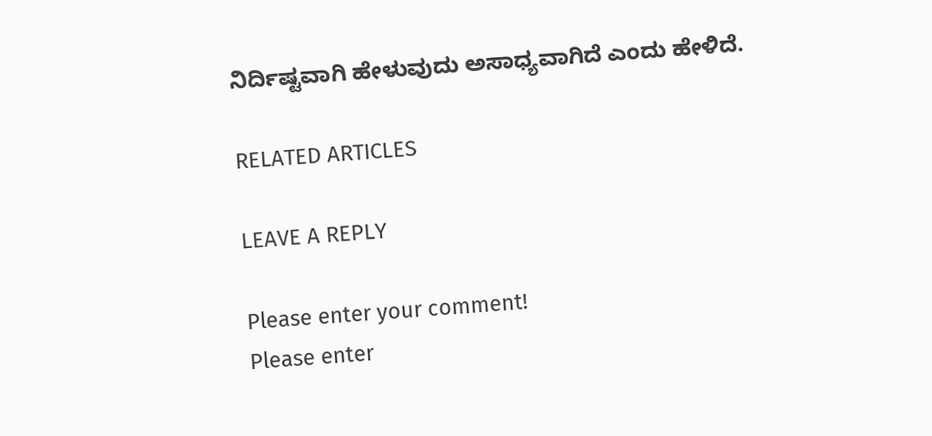ನಿರ್ದಿಷ್ಟವಾಗಿ ಹೇಳುವುದು ಅಸಾಧ್ಯವಾಗಿದೆ ಎಂದು ಹೇಳಿದೆ.

RELATED ARTICLES

LEAVE A REPLY

Please enter your comment!
Please enter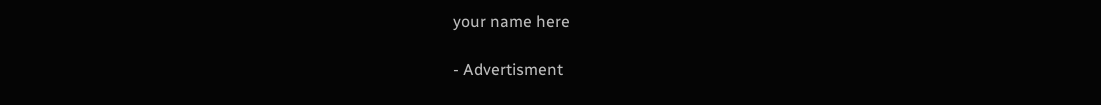your name here

- Advertisment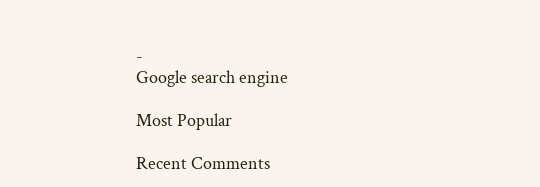-
Google search engine

Most Popular

Recent Comments